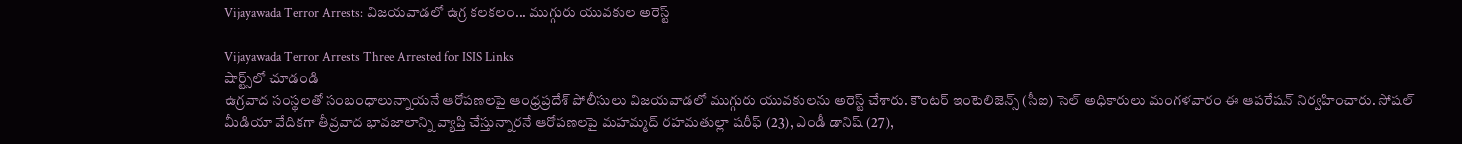Vijayawada Terror Arrests: విజయవాడలో ఉగ్ర కలకలం... ముగ్గురు యువకుల అరెస్ట్

Vijayawada Terror Arrests Three Arrested for ISIS Links
షార్ట్స్‌లో చూడండి
ఉగ్రవాద సంస్థలతో సంబంధాలున్నాయనే ఆరోపణలపై ఆంధ్రప్రదేశ్ పోలీసులు విజయవాడలో ముగ్గురు యువకులను అరెస్ట్ చేశారు. కౌంటర్ ఇంటెలిజెన్స్ (సీఐ) సెల్ అధికారులు మంగళవారం ఈ ఆపరేషన్ నిర్వహించారు. సోషల్ మీడియా వేదికగా తీవ్రవాద భావజాలాన్ని వ్యాప్తి చేస్తున్నారనే ఆరోపణలపై మహమ్మద్ రహమతుల్లా షరీఫ్ (23), ఎండీ డానిష్ (27),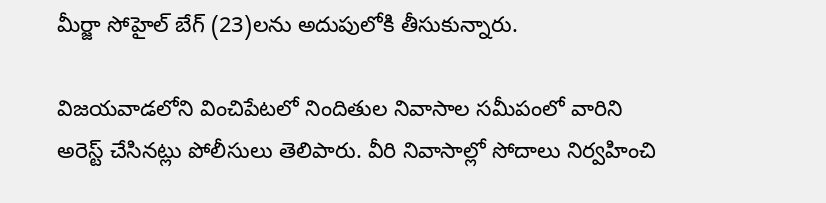మీర్జా సోహైల్ బేగ్ (23)లను అదుపులోకి తీసుకున్నారు.

విజయవాడలోని వించిపేటలో నిందితుల నివాసాల సమీపంలో వారిని అరెస్ట్ చేసినట్లు పోలీసులు తెలిపారు. వీరి నివాసాల్లో సోదాలు నిర్వహించి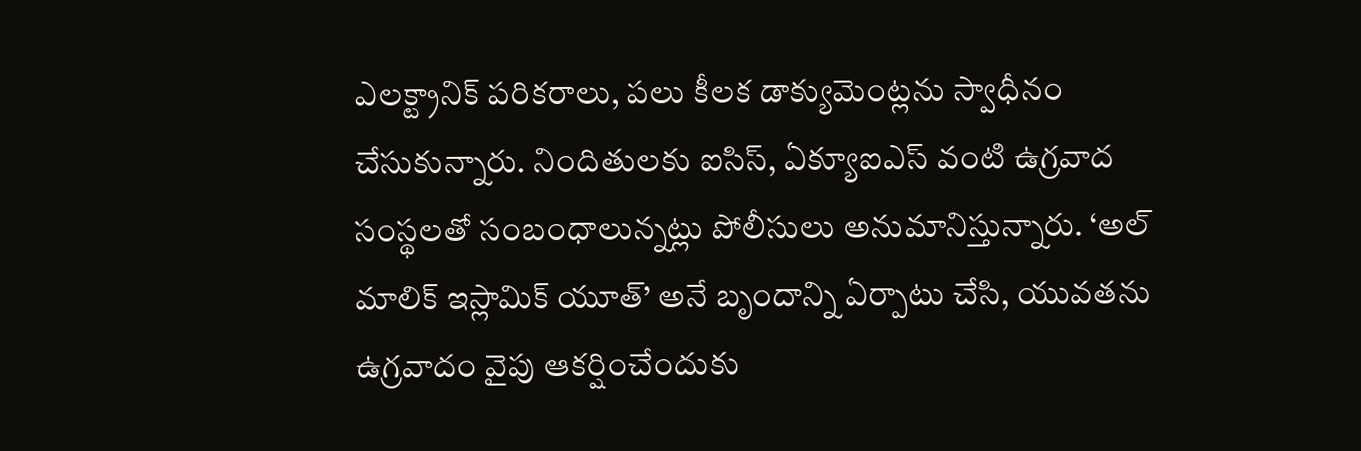ఎలక్ట్రానిక్ పరికరాలు, పలు కీలక డాక్యుమెంట్లను స్వాధీనం చేసుకున్నారు. నిందితులకు ఐసిస్, ఏక్యూఐఎస్ వంటి ఉగ్రవాద సంస్థలతో సంబంధాలున్నట్లు పోలీసులు అనుమానిస్తున్నారు. ‘అల్ మాలిక్ ఇస్లామిక్ యూత్’ అనే బృందాన్ని ఏర్పాటు చేసి, యువతను ఉగ్రవాదం వైపు ఆకర్షించేందుకు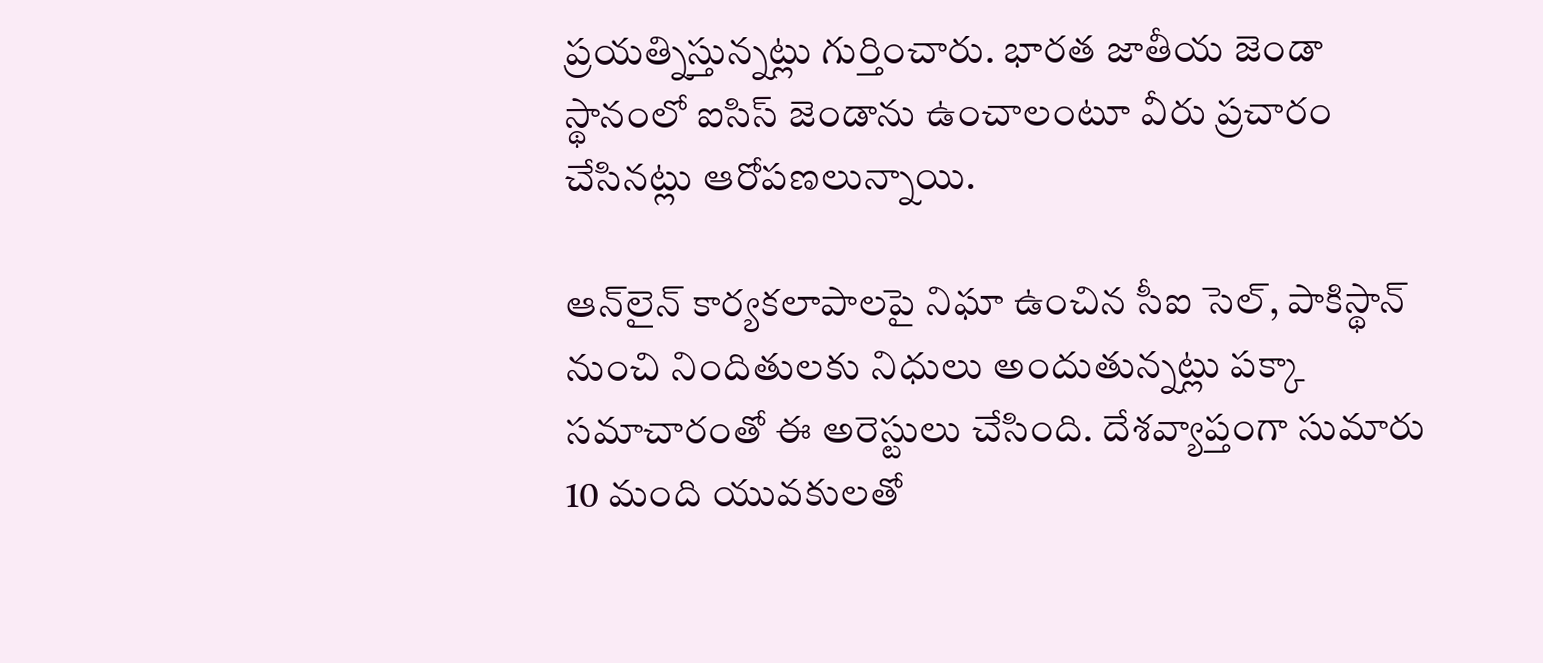ప్రయత్నిస్తున్నట్లు గుర్తించారు. భారత జాతీయ జెండా స్థానంలో ఐసిస్ జెండాను ఉంచాలంటూ వీరు ప్రచారం చేసినట్లు ఆరోపణలున్నాయి.

ఆన్‌లైన్ కార్యకలాపాలపై నిఘా ఉంచిన సీఐ సెల్, పాకిస్థాన్ నుంచి నిందితులకు నిధులు అందుతున్నట్లు పక్కా సమాచారంతో ఈ అరెస్టులు చేసింది. దేశవ్యాప్తంగా సుమారు 10 మంది యువకులతో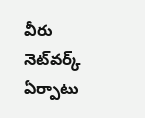వీరు నెట్‌వర్క్ ఏర్పాటు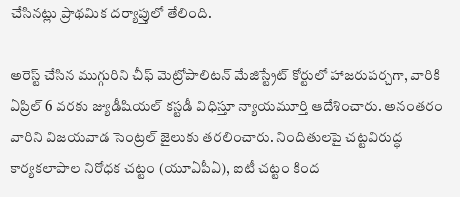చేసినట్లు ప్రాథమిక దర్యాప్తులో తేలింది.

అరెస్ట్ చేసిన ముగ్గురిని చీఫ్ మెట్రోపాలిటన్ మేజిస్ట్రేట్ కోర్టులో హాజరుపర్చగా, వారికి ఏప్రిల్ 6 వరకు జ్యుడీషియల్ కస్టడీ విధిస్తూ న్యాయమూర్తి ఆదేశించారు. అనంతరం వారిని విజయవాడ సెంట్రల్ జైలుకు తరలించారు. నిందితులపై చట్టవిరుద్ధ కార్యకలాపాల నిరోధక చట్టం (యూఏపీఏ), ఐటీ చట్టం కింద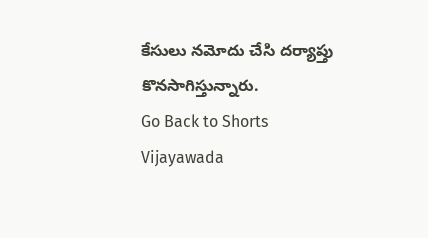కేసులు నమోదు చేసి దర్యాప్తు కొనసాగిస్తున్నారు.
Go Back to Shorts
Vijayawada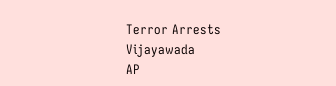Terror Arrests
Vijayawada
AP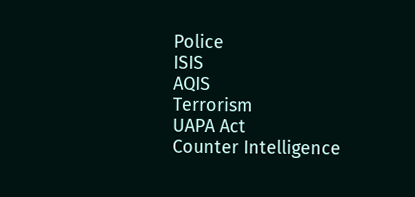Police
ISIS
AQIS
Terrorism
UAPA Act
Counter Intelligence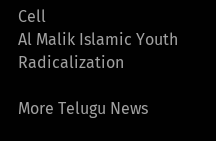Cell
Al Malik Islamic Youth
Radicalization

More Telugu News